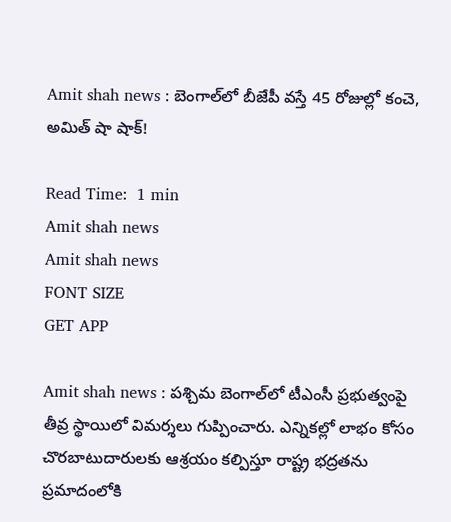Amit shah news : బెంగాల్‌లో బీజేపీ వస్తే 45 రోజుల్లో కంచె, అమిత్ షా షాక్!

Read Time:  1 min
Amit shah news
Amit shah news
FONT SIZE
GET APP

Amit shah news : పశ్చిమ బెంగాల్‌లో టీఎంసీ ప్రభుత్వంపై తీవ్ర స్థాయిలో విమర్శలు గుప్పించారు. ఎన్నికల్లో లాభం కోసం చొరబాటుదారులకు ఆశ్రయం కల్పిస్తూ రాష్ట్ర భద్రతను ప్రమాదంలోకి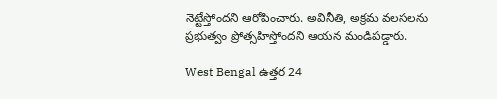నెట్టేస్తోందని ఆరోపించారు. అవినీతి, అక్రమ వలసలను ప్రభుత్వం ప్రోత్సహిస్తోందని ఆయన మండిపడ్డారు.

West Bengal ఉత్తర 24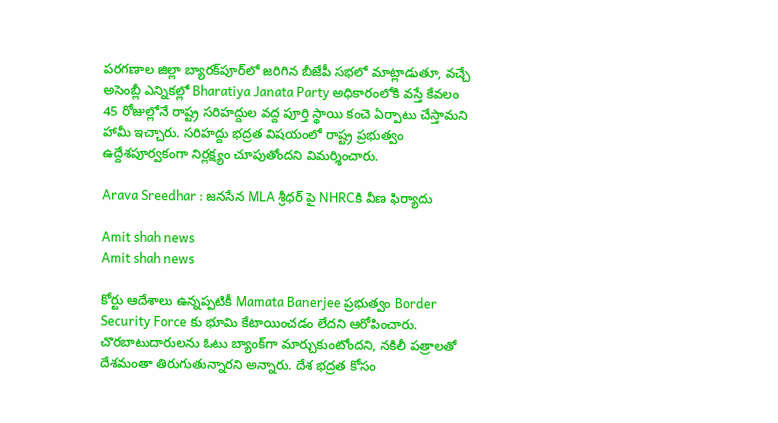పరగణాల జిల్లా బ్యారక్‌పూర్‌లో జరిగిన బీజేపీ సభలో మాట్లాడుతూ, వచ్చే అసెంబ్లీ ఎన్నికల్లో Bharatiya Janata Party అధికారంలోకి వస్తే కేవలం 45 రోజుల్లోనే రాష్ట్ర సరిహద్దుల వద్ద పూర్తి స్థాయి కంచె ఏర్పాటు చేస్తామని హామీ ఇచ్చారు. సరిహద్దు భద్రత విషయంలో రాష్ట్ర ప్రభుత్వం ఉద్దేశపూర్వకంగా నిర్లక్ష్యం చూపుతోందని విమర్శించారు.

Arava Sreedhar : జనసేన MLA శ్రీధర్ పై NHRCకి వీణ ఫిర్యాదు

Amit shah news
Amit shah news

కోర్టు ఆదేశాలు ఉన్నప్పటికీ Mamata Banerjee ప్రభుత్వం Border Security Force కు భూమి కేటాయించడం లేదని ఆరోపించారు. చొరబాటుదారులను ఓటు బ్యాంక్‌గా మార్చుకుంటోందని, నకిలీ పత్రాలతో దేశమంతా తిరుగుతున్నారని అన్నారు. దేశ భద్రత కోసం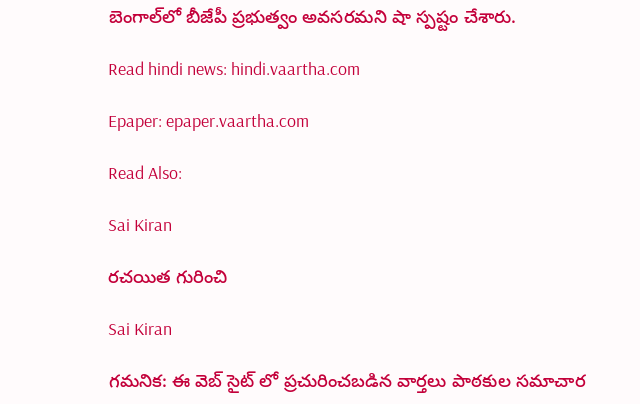బెంగాల్‌లో బీజేపీ ప్రభుత్వం అవసరమని షా స్పష్టం చేశారు.

Read hindi news: hindi.vaartha.com

Epaper: epaper.vaartha.com

Read Also:

Sai Kiran

రచయిత గురించి

Sai Kiran

గమనిక: ఈ వెబ్ సైట్ లో ప్రచురించబడిన వార్తలు పాఠకుల సమాచార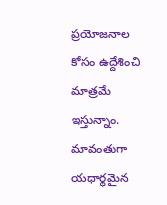ప్రయోజనాల కోసం ఉద్దేశించి మాత్రమే ఇస్తున్నాం. మావంతుగా యధార్థమైన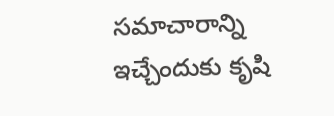సమాచారాన్ని ఇచ్చేందుకు కృషి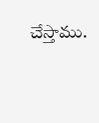చేస్తాము.